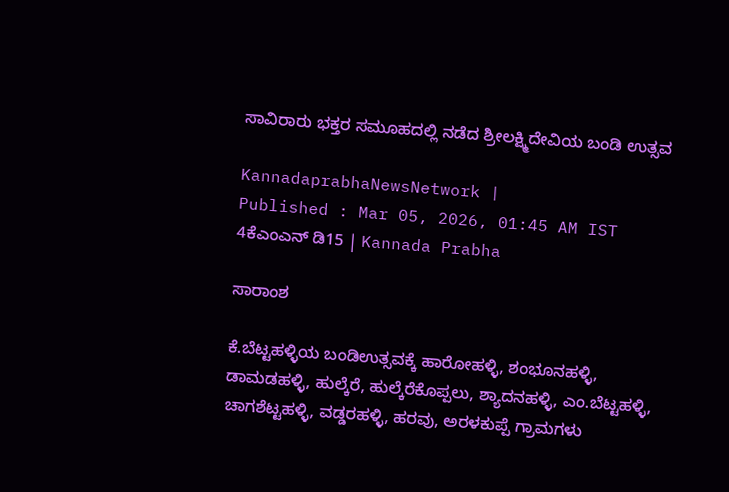ಸಾವಿರಾರು ಭಕ್ತರ ಸಮೂಹದಲ್ಲಿ ನಡೆದ ಶ್ರೀಲಕ್ಷ್ಮಿದೇವಿಯ ಬಂಡಿ ಉತ್ಸವ

KannadaprabhaNewsNetwork |
Published : Mar 05, 2026, 01:45 AM IST
4ಕೆಎಂಎನ್ ಡಿ15 | Kannada Prabha

ಸಾರಾಂಶ

ಕೆ.ಬೆಟ್ಟಹಳ್ಳಿಯ ಬಂಡಿಉತ್ಸವಕ್ಕೆ ಹಾರೋಹಳ್ಳಿ, ಶಂಭೂನಹಳ್ಳಿ, ಡಾಮಡಹಳ್ಳಿ, ಹುಲ್ಕೆರೆ, ಹುಲ್ಕೆರೆಕೊಪ್ಪಲು, ಶ್ಯಾದನಹಳ್ಳಿ, ಎಂ.ಬೆಟ್ಟಹಳ್ಳಿ, ಚಾಗಶೆಟ್ಟಹಳ್ಳಿ, ವಡ್ಡರಹಳ್ಳಿ, ಹರವು, ಅರಳಕುಪ್ಪೆ ಗ್ರಾಮಗಳು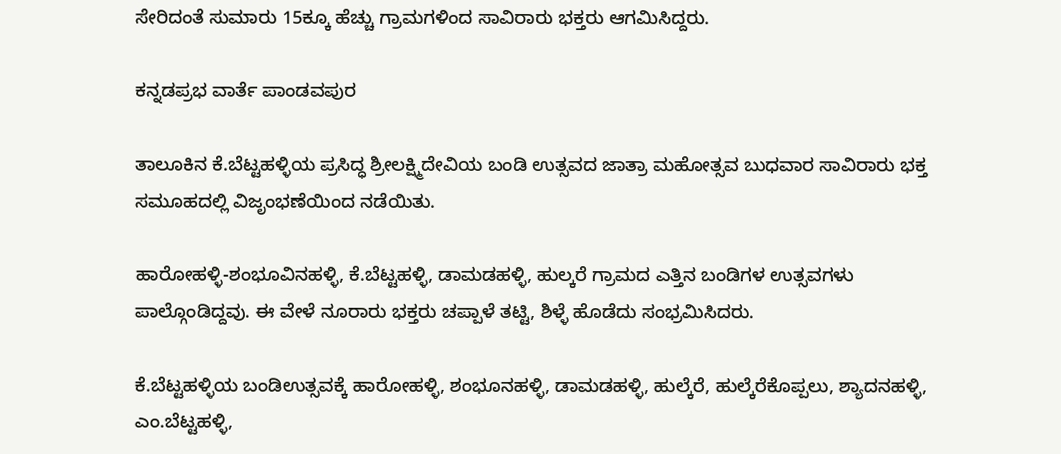ಸೇರಿದಂತೆ ಸುಮಾರು 15ಕ್ಕೂ ಹೆಚ್ಚು ಗ್ರಾಮಗಳಿಂದ ಸಾವಿರಾರು ಭಕ್ತರು ಆಗಮಿಸಿದ್ದರು.

ಕನ್ನಡಪ್ರಭ ವಾರ್ತೆ ಪಾಂಡವಪುರ

ತಾಲೂಕಿನ ಕೆ.ಬೆಟ್ಟಹಳ್ಳಿಯ ಪ್ರಸಿದ್ಧ ಶ್ರೀಲಕ್ಷ್ಮಿದೇವಿಯ ಬಂಡಿ ಉತ್ಸವದ ಜಾತ್ರಾ ಮಹೋತ್ಸವ ಬುಧವಾರ ಸಾವಿರಾರು ಭಕ್ತ ಸಮೂಹದಲ್ಲಿ ವಿಜೃಂಭಣೆಯಿಂದ ನಡೆಯಿತು.

ಹಾರೋಹಳ್ಳಿ-ಶಂಭೂವಿನಹಳ್ಳಿ, ಕೆ.ಬೆಟ್ಟಹಳ್ಳಿ, ಡಾಮಡಹಳ್ಳಿ, ಹುಲ್ಕರೆ ಗ್ರಾಮದ ಎತ್ತಿನ ಬಂಡಿಗಳ ಉತ್ಸವಗಳು ಪಾಲ್ಗೊಂಡಿದ್ದವು. ಈ ವೇಳೆ ನೂರಾರು ಭಕ್ತರು ಚಪ್ಪಾಳೆ ತಟ್ಟಿ, ಶಿಳ್ಳೆ ಹೊಡೆದು ಸಂಭ್ರಮಿಸಿದರು.

ಕೆ.ಬೆಟ್ಟಹಳ್ಳಿಯ ಬಂಡಿಉತ್ಸವಕ್ಕೆ ಹಾರೋಹಳ್ಳಿ, ಶಂಭೂನಹಳ್ಳಿ, ಡಾಮಡಹಳ್ಳಿ, ಹುಲ್ಕೆರೆ, ಹುಲ್ಕೆರೆಕೊಪ್ಪಲು, ಶ್ಯಾದನಹಳ್ಳಿ, ಎಂ.ಬೆಟ್ಟಹಳ್ಳಿ,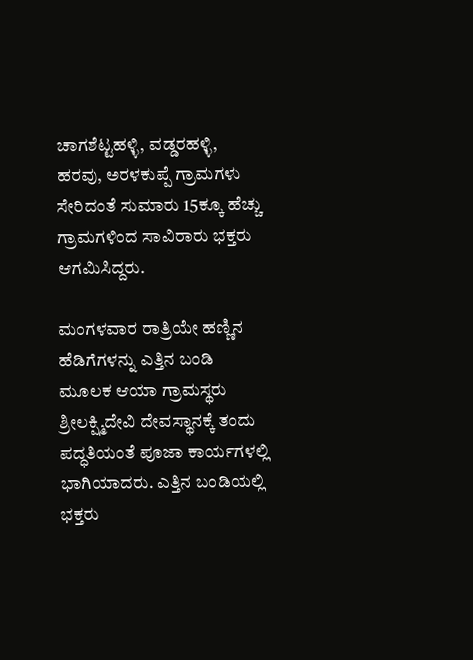ಚಾಗಶೆಟ್ಟಹಳ್ಳಿ, ವಡ್ಡರಹಳ್ಳಿ, ಹರವು, ಅರಳಕುಪ್ಪೆ ಗ್ರಾಮಗಳು ಸೇರಿದಂತೆ ಸುಮಾರು 15ಕ್ಕೂ ಹೆಚ್ಚು ಗ್ರಾಮಗಳಿಂದ ಸಾವಿರಾರು ಭಕ್ತರು ಆಗಮಿಸಿದ್ದರು.

ಮಂಗಳವಾರ ರಾತ್ರಿಯೇ ಹಣ್ಣಿನ ಹೆಡಿಗೆಗಳನ್ನು ಎತ್ತಿನ ಬಂಡಿ ಮೂಲಕ ಆಯಾ ಗ್ರಾಮಸ್ಥರು ಶ್ರೀಲಕ್ಷ್ಮಿದೇವಿ ದೇವಸ್ಥಾನಕ್ಕೆ ತಂದು ಪದ್ಧತಿಯಂತೆ ಪೂಜಾ ಕಾರ್ಯಗಳಲ್ಲಿ ಭಾಗಿಯಾದರು. ಎತ್ತಿನ ಬಂಡಿಯಲ್ಲಿ ಭಕ್ತರು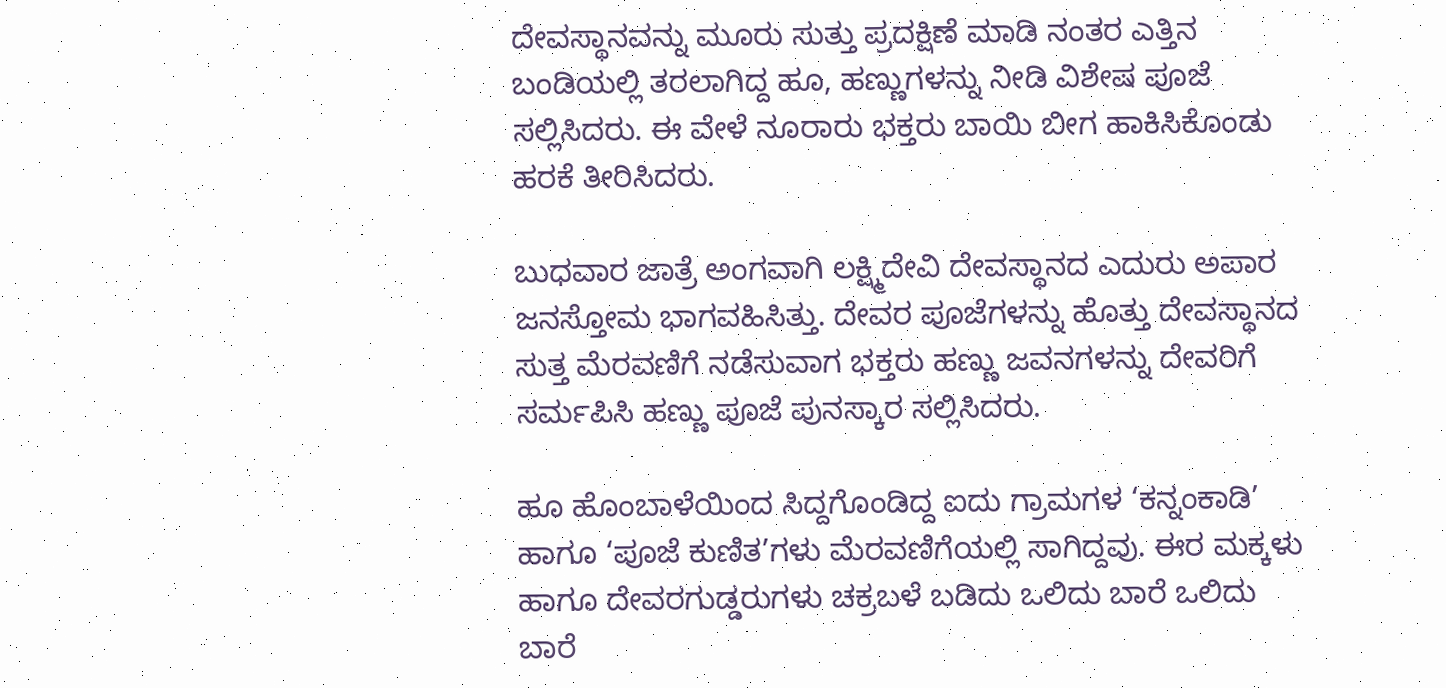ದೇವಸ್ಥಾನವನ್ನು ಮೂರು ಸುತ್ತು ಪ್ರದಕ್ಷಿಣೆ ಮಾಡಿ ನಂತರ ಎತ್ತಿನ ಬಂಡಿಯಲ್ಲಿ ತರಲಾಗಿದ್ದ ಹೂ, ಹಣ್ಣುಗಳನ್ನು ನೀಡಿ ವಿಶೇಷ ಪೂಜೆ ಸಲ್ಲಿಸಿದರು. ಈ ವೇಳೆ ನೂರಾರು ಭಕ್ತರು ಬಾಯಿ ಬೀಗ ಹಾಕಿಸಿಕೊಂಡು ಹರಕೆ ತೀರಿಸಿದರು.

ಬುಧವಾರ ಜಾತ್ರೆ ಅಂಗವಾಗಿ ಲಕ್ಷ್ಮಿದೇವಿ ದೇವಸ್ಥಾನದ ಎದುರು ಅಪಾರ ಜನಸ್ತೋಮ ಭಾಗವಹಿಸಿತ್ತು. ದೇವರ ಪೂಜೆಗಳನ್ನು ಹೊತ್ತು ದೇವಸ್ಥಾನದ ಸುತ್ತ ಮೆರವಣಿಗೆ ನಡೆಸುವಾಗ ಭಕ್ತರು ಹಣ್ಣು ಜವನಗಳನ್ನು ದೇವರಿಗೆ ಸರ್ಮಪಿಸಿ ಹಣ್ಣು ಪೂಜೆ ಪುನಸ್ಕಾರ ಸಲ್ಲಿಸಿದರು.

ಹೂ ಹೊಂಬಾಳೆಯಿಂದ ಸಿದ್ದಗೊಂಡಿದ್ದ ಐದು ಗ್ರಾಮಗಳ ‘ಕನ್ನಂಕಾಡಿ’ ಹಾಗೂ ‘ಪೂಜೆ ಕುಣಿತ’ಗಳು ಮೆರವಣಿಗೆಯಲ್ಲಿ ಸಾಗಿದ್ದವು. ಈರ ಮಕ್ಕಳು ಹಾಗೂ ದೇವರಗುಡ್ಡರುಗಳು ಚಕ್ರಬಳೆ ಬಡಿದು ಒಲಿದು ಬಾರೆ ಒಲಿದು ಬಾರೆ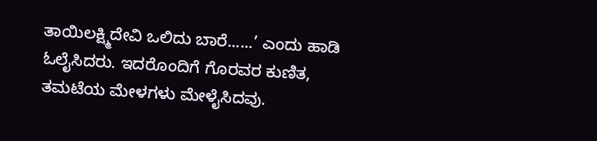ತಾಯಿಲಕ್ಷ್ಮಿದೇವಿ ಒಲಿದು ಬಾರೆ......’ ಎಂದು ಹಾಡಿ ಓಲೈಸಿದರು. ಇದರೊಂದಿಗೆ ಗೊರವರ ಕುಣಿತ, ತಮಟೆಯ ಮೇಳಗಳು ಮೇಳೈಸಿದವು.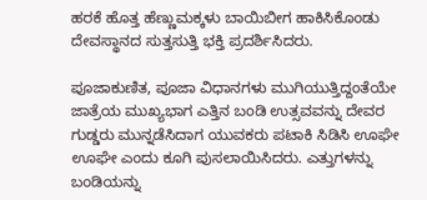ಹರಕೆ ಹೊತ್ತ ಹೆಣ್ಣುಮಕ್ಕಳು ಬಾಯಿಬೀಗ ಹಾಕಿಸಿಕೊಂಡು ದೇವಸ್ಥಾನದ ಸುತ್ತಸುತ್ತಿ ಭಕ್ತಿ ಪ್ರದರ್ಶಿಸಿದರು.

ಪೂಜಾಕುಣಿತ, ಪೂಜಾ ವಿಧಾನಗಳು ಮುಗಿಯುತ್ತಿದ್ದಂತೆಯೇ ಜಾತ್ರೆಯ ಮುಖ್ಯಭಾಗ ಎತ್ತಿನ ಬಂಡಿ ಉತ್ಸವವನ್ನು ದೇವರ ಗುಡ್ಡರು ಮುನ್ನಡೆಸಿದಾಗ ಯುವಕರು ಪಟಾಕಿ ಸಿಡಿಸಿ ಊಘೇ ಊಘೇ ಎಂದು ಕೂಗಿ ಪುಸಲಾಯಿಸಿದರು. ಎತ್ತುಗಳನ್ನು ಬಂಡಿಯನ್ನು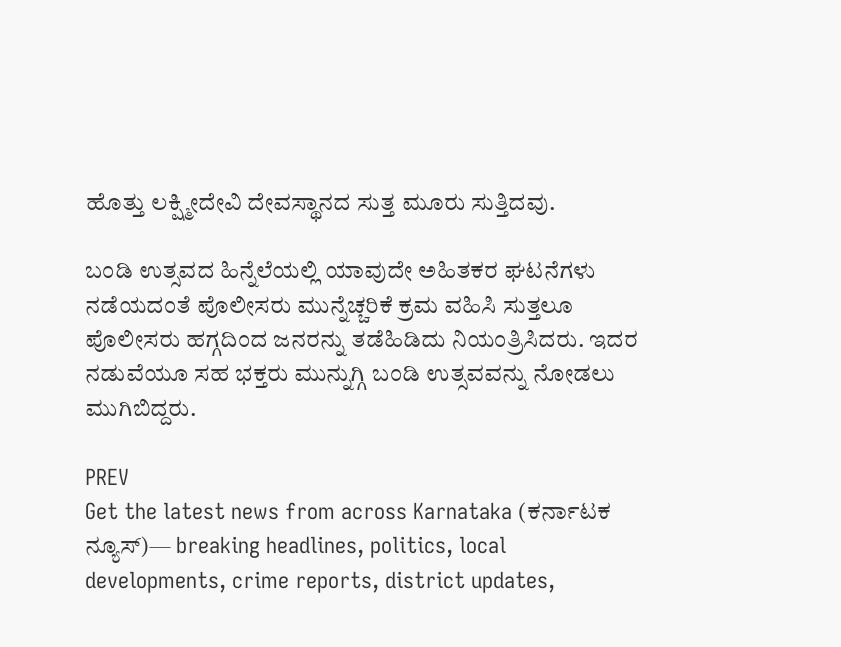ಹೊತ್ತು ಲಕ್ಷ್ಮೀದೇವಿ ದೇವಸ್ಥಾನದ ಸುತ್ತ ಮೂರು ಸುತ್ತಿದವು.

ಬಂಡಿ ಉತ್ಸವದ ಹಿನ್ನೆಲೆಯಲ್ಲಿ ಯಾವುದೇ ಅಹಿತಕರ ಘಟನೆಗಳು ನಡೆಯದಂತೆ ಪೊಲೀಸರು ಮುನ್ನೆಚ್ಚರಿಕೆ ಕ್ರಮ ವಹಿಸಿ ಸುತ್ತಲೂ ಪೊಲೀಸರು ಹಗ್ಗದಿಂದ ಜನರನ್ನು ತಡೆಹಿಡಿದು ನಿಯಂತ್ರಿಸಿದರು. ಇದರ ನಡುವೆಯೂ ಸಹ ಭಕ್ತರು ಮುನ್ನುಗ್ಗಿ ಬಂಡಿ ಉತ್ಸವವನ್ನು ನೋಡಲು ಮುಗಿಬಿದ್ದರು.

PREV
Get the latest news from across Karnataka (ಕರ್ನಾಟಕ ನ್ಯೂಸ್)— breaking headlines, politics, local developments, crime reports, district updates,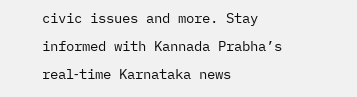civic issues and more. Stay informed with Kannada Prabha’s real‑time Karnataka news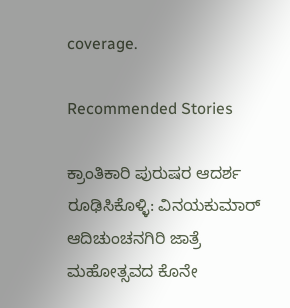coverage.

Recommended Stories

ಕ್ರಾಂತಿಕಾರಿ ಪುರುಷರ ಆದರ್ಶ ರೂಢಿಸಿಕೊಳ್ಳಿ: ವಿನಯಕುಮಾರ್‌
ಆದಿಚುಂಚನಗಿರಿ ಜಾತ್ರೆ ಮಹೋತ್ಸವದ ಕೊನೇ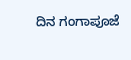ದಿನ ಗಂಗಾಪೂಜೆ